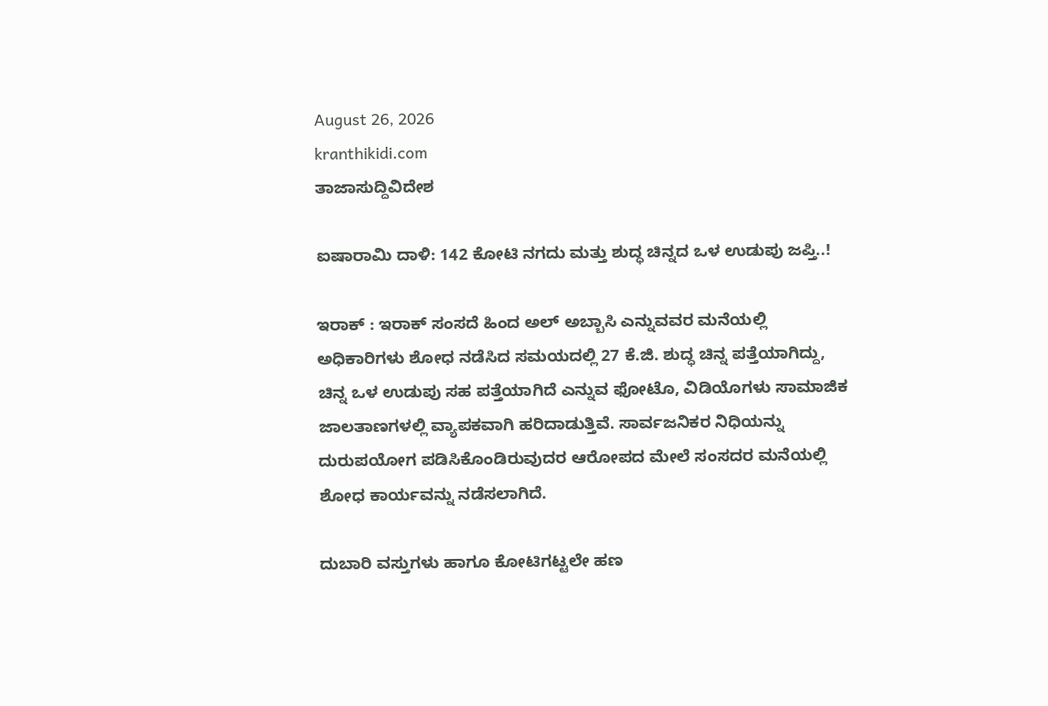August 26, 2026
kranthikidi.com
ತಾಜಾಸುದ್ದಿವಿದೇಶ

ಐಷಾರಾಮಿ ದಾಳಿ: 142 ಕೋಟಿ ನಗದು ಮತ್ತು ಶುದ್ಧ ಚಿನ್ನದ ಒಳ ಉಡುಪು ಜಪ್ತಿ..!

ಇರಾಕ್‌ : ಇರಾಕ್‌ ಸಂಸದೆ ಹಿಂದ ಅಲ್‌ ಅಬ್ಬಾಸಿ ಎನ್ನುವವರ ಮನೆಯಲ್ಲಿ ಅಧಿಕಾರಿಗಳು ಶೋಧ ನಡೆಸಿದ ಸಮಯದಲ್ಲಿ 27 ಕೆ.ಜಿ. ಶುದ್ಧ ಚಿನ್ನ ಪತ್ತೆಯಾಗಿದ್ದು, ಚಿನ್ನ ಒಳ ಉಡುಪು ಸಹ ಪತ್ತೆಯಾಗಿದೆ ಎನ್ನುವ ಫೋಟೊ, ವಿಡಿಯೊಗಳು ಸಾಮಾಜಿಕ ಜಾಲತಾಣಗಳಲ್ಲಿ ವ್ಯಾಪಕವಾಗಿ ಹರಿದಾಡುತ್ತಿವೆ. ಸಾರ್ವಜನಿಕರ ನಿಧಿಯನ್ನು ದುರುಪಯೋಗ ಪಡಿಸಿಕೊಂಡಿರುವುದರ ಆರೋಪದ ಮೇಲೆ ಸಂಸದರ ಮನೆಯಲ್ಲಿ ಶೋಧ ಕಾರ್ಯವನ್ನು ನಡೆಸಲಾಗಿದೆ.

ದುಬಾರಿ ವಸ್ತುಗಳು ಹಾಗೂ ಕೋಟಿಗಟ್ಟಲೇ ಹಣ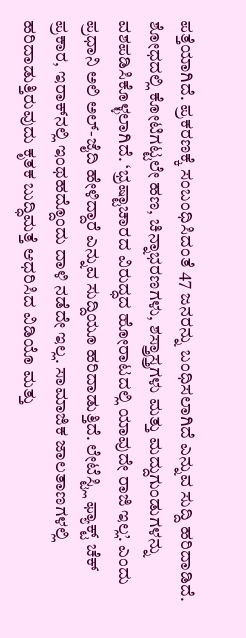ಪತ್ತೆಯಾಗಿದೆ. ಪ್ರಕರಣಕ್ಕೆ ಸಂಬಂಧಿಸಿದಂತೆ 47 ಜನರನ್ನು ಬಂಧಿಸಲಾಗಿದೆ ಎನ್ನುವ ಸುದ್ದಿ ಹರಿದಾಡಿದೆ. ಶೋಧದಲ್ಲಿ ಕೋಟಿಗಟ್ಟಲೇ ಹಣ, ಚಿನ್ನಾಭರಣಗಳು, ಶಸ್ತ್ರಾಸ್ತ್ರಗಳು ಮತ್ತು ಮದ್ದುಗುಂಡುಗಳನ್ನು ವಶಪಡಿಸಿಕೊಳ್ಳಲಾಗಿದೆ. ‘ಭ್ರಷ್ಟಾಚಾರದ ವಿರುದ್ಧದ ಹೋರಾಟದಲ್ಲಿ ಯಾವುದೇ ರಾಜಿ ಇಲ್ಲ’. ಎಂದು ಪ್ರಧಾನಿ ಅಲಿ ಅಲ್-ಜೈದಿ ಹೇಳಿದ್ದಾರೆ ಎನ್ನುವ ಸುದ್ದಿಯೂ ಹರಿದಾಡುತ್ತಿದೆ. ಲೇಟೆಸ್ಟ್ಲಿ ಫ್ಯಾಕ್ಟ್‌ ಚೆಕ್‌ ಪ್ರಕಾರ, ಇರಾಕ್‌ನಲ್ಲಿ ಇಂಥಹದ್ದೊಂದು ದಾಳಿ ನಡೆದೇ ಇಲ್ಲ. ಸಾಮಾಜಿಕ ಜಾಲತಾಣಗಳಲ್ಲಿ ಹರಿದಾಡುತ್ತಿರುವುದು ಕೃತಕ ಬುದ್ಧಿಮತ್ತೆ ಆಧರಿಸಿದ ವಿಡಿಯೊ ಮತ್ತು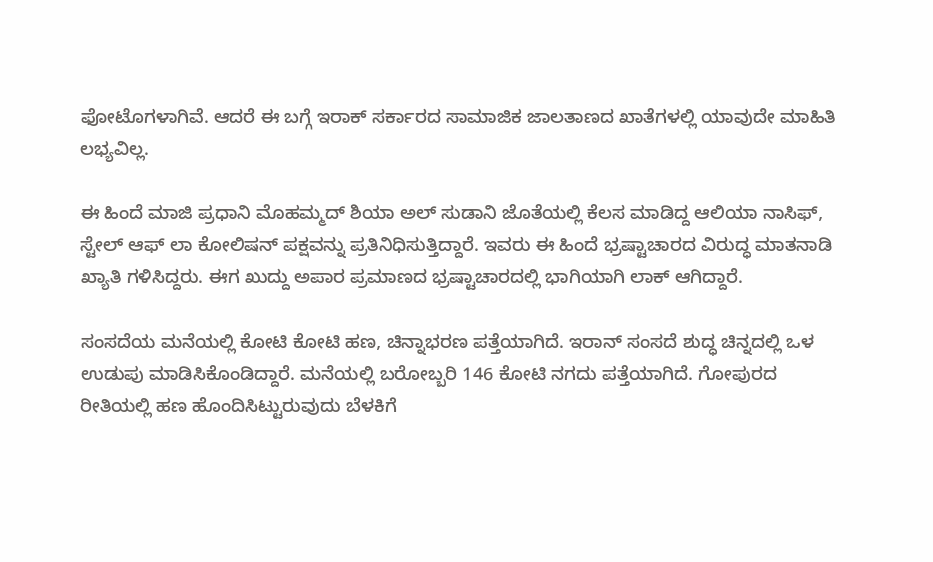ಫೋಟೊಗಳಾಗಿವೆ. ಆದರೆ ಈ ಬಗ್ಗೆ ಇರಾಕ್ ಸರ್ಕಾರದ ಸಾಮಾಜಿಕ ಜಾಲತಾಣದ ಖಾತೆಗಳಲ್ಲಿ ಯಾವುದೇ ಮಾಹಿತಿ ಲಭ್ಯವಿಲ್ಲ.

ಈ ಹಿಂದೆ ಮಾಜಿ ಪ್ರಧಾನಿ ಮೊಹಮ್ಮದ್ ಶಿಯಾ ಅಲ್ ಸುಡಾನಿ ಜೊತೆಯಲ್ಲಿ ಕೆಲಸ ಮಾಡಿದ್ದ ಆಲಿಯಾ ನಾಸಿಫ್, ಸ್ಟೇಲ್‌ ಆಫ್‌ ಲಾ ಕೋಲಿಷನ್‌ ಪಕ್ಷವನ್ನು ಪ್ರತಿನಿಧಿಸುತ್ತಿದ್ದಾರೆ. ಇವರು ಈ ಹಿಂದೆ ಭ್ರಷ್ಟಾಚಾರದ ವಿರುದ್ಧ ಮಾತನಾಡಿ ಖ್ಯಾತಿ ಗಳಿಸಿದ್ದರು. ಈಗ ಖುದ್ದು ಅಪಾರ ಪ್ರಮಾಣದ ಭ್ರಷ್ಟಾಚಾರದಲ್ಲಿ ಭಾಗಿಯಾಗಿ ಲಾಕ್‌ ಆಗಿದ್ದಾರೆ.

ಸಂಸದೆಯ ಮನೆಯಲ್ಲಿ ಕೋಟಿ ಕೋಟಿ ಹಣ, ಚಿನ್ನಾಭರಣ ಪತ್ತೆಯಾಗಿದೆ. ಇರಾನ್‌ ಸಂಸದೆ ಶುದ್ಧ ಚಿನ್ನದಲ್ಲಿ ಒಳ ಉಡುಪು ಮಾಡಿಸಿಕೊಂಡಿದ್ದಾರೆ. ಮನೆಯಲ್ಲಿ ಬರೋಬ್ಬರಿ 146 ಕೋಟಿ ನಗದು ಪತ್ತೆಯಾಗಿದೆ. ಗೋಪುರದ ರೀತಿಯಲ್ಲಿ ಹಣ ಹೊಂದಿಸಿಟ್ಟುರುವುದು ಬೆಳಕಿಗೆ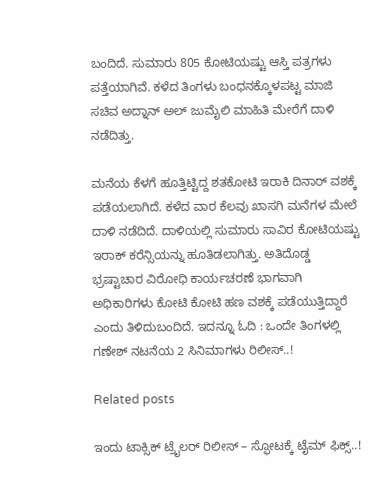ಬಂದಿದೆ. ಸುಮಾರು 805 ಕೋಟಿಯಷ್ಟು ಆಸ್ತಿ ಪತ್ರಗಳು ಪತ್ತೆಯಾಗಿವೆ. ಕಳೆದ ತಿಂಗಳು ಬಂಧನಕ್ಕೊಳಪಟ್ಟ ಮಾಜಿ ಸಚಿವ ಅದ್ನಾನ್ ಅಲ್ ಜುಮೈಲಿ ಮಾಹಿತಿ ಮೇರೆಗೆ ದಾಳಿ ನಡೆದಿತ್ತು.

ಮನೆಯ ಕೆಳಗೆ ಹೂತ್ತಿಟ್ಟಿದ್ದ ಶತಕೋಟಿ ಇರಾಕಿ ದಿನಾರ್ ವಶಕ್ಕೆ ಪಡೆಯಲಾಗಿದೆ. ಕಳೆದ ವಾರ ಕೆಲವು ಖಾಸಗಿ ಮನೆಗಳ ಮೇಲೆ ದಾಳಿ ನಡೆದಿದೆ. ದಾಳಿಯಲ್ಲಿ ಸುಮಾರು ಸಾವಿರ ಕೋಟಿಯಷ್ಟು ಇರಾಕ್ ಕರೆನ್ಸಿಯನ್ನು ಹೂತಿಡಲಾಗಿತ್ತು. ಅತಿದೊಡ್ಡ ಭ್ರಷ್ಟಾಚಾರ ವಿರೋಧಿ ಕಾರ್ಯಚರಣೆ ಭಾಗವಾಗಿ ಅಧಿಕಾರಿಗಳು ಕೋಟಿ ಕೋಟಿ ಹಣ ವಶಕ್ಕೆ ಪಡೆಯುತ್ತಿದ್ದಾರೆ ಎಂದು ತಿಳಿದುಬಂದಿದೆ. ಇದನ್ನೂ ಓದಿ : ಒಂದೇ ತಿಂಗಳಲ್ಲಿ ಗಣೇಶ್ ನಟನೆಯ 2 ಸಿನಿಮಾಗಳು ರಿಲೀಸ್..!

Related posts

ಇಂದು ಟಾಕ್ಸಿಕ್ ಟ್ರೈಲರ್ ರಿಲೀಸ್‌ – ಸ್ಫೋಟಕ್ಕೆ ಟೈಮ್‌ ಫಿಕ್ಸ್‌..!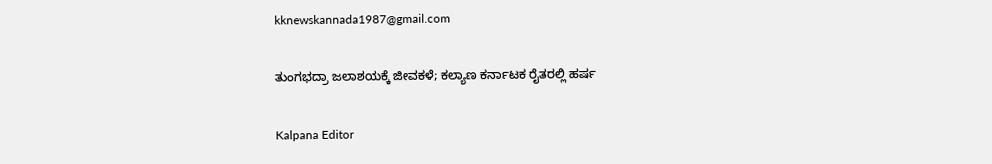kknewskannada1987@gmail.com

ತುಂಗಭದ್ರಾ ಜಲಾಶಯಕ್ಕೆ ಜೀವಕಳೆ; ಕಲ್ಯಾಣ ಕರ್ನಾಟಕ ರೈತರಲ್ಲಿ ಹರ್ಷ

Kalpana Editor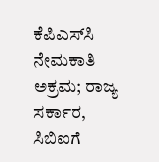ಕೆಪಿಎಸ್‌ಸಿ ನೇಮಕಾತಿ ಅಕ್ರಮ; ರಾಜ್ಯ ಸರ್ಕಾರ, ಸಿಬಿಐಗೆ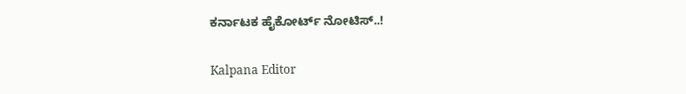ಕರ್ನಾಟಕ ಹೈಕೋರ್ಟ್ ನೋಟಿಸ್..!

Kalpana Editor